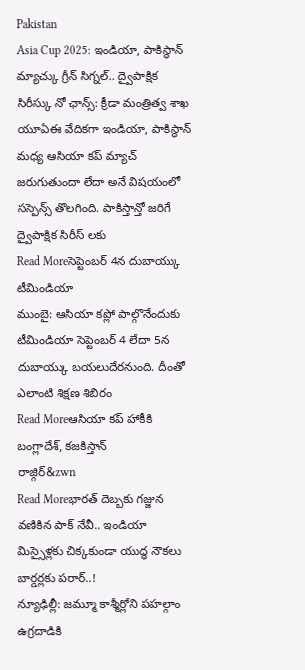Pakistan
Asia Cup 2025: ఇండియా, పాకిస్థాన్ మ్యాచ్కు గ్రీన్ సిగ్నల్.. ద్వైపాక్షిక సిరీస్కు నో ఛాన్స్: క్రీడా మంత్రిత్వ శాఖ
యూఏఈ వేదికగా ఇండియా, పాకిస్థాన్ మధ్య ఆసియా కప్ మ్యాచ్ జరుగుతుందా లేదా అనే విషయంలో సస్పెన్స్ తొలగింది. పాకిస్తాన్తో జరిగే ద్వైపాక్షిక సిరీస్ లకు
Read Moreసెప్టెంబర్ 4న దుబాయ్కు టీమిండియా
ముంబై: ఆసియా కప్లో పాల్గొనేందుకు టీమిండియా సెప్టెంబర్ 4 లేదా 5న దుబాయ్కు బయలుదేరనుంది. దీంతో ఎలాంటి శిక్షణ శిబిరం
Read Moreఆసియా కప్ హాకీకి బంగ్లాదేశ్, కజకిస్తాన్
రాజ్గిర్&zwn
Read Moreభారత్ దెబ్బకు గజ్జున వణికిన పాక్ నేవీ.. ఇండియా మిస్సైళ్లకు చిక్కకుండా యుద్ధ నౌకలు బార్డర్లకు పరార్..!
న్యూఢిల్లీ: జమ్మూ కాశ్మీర్లోని పహల్గాం ఉగ్రదాడికి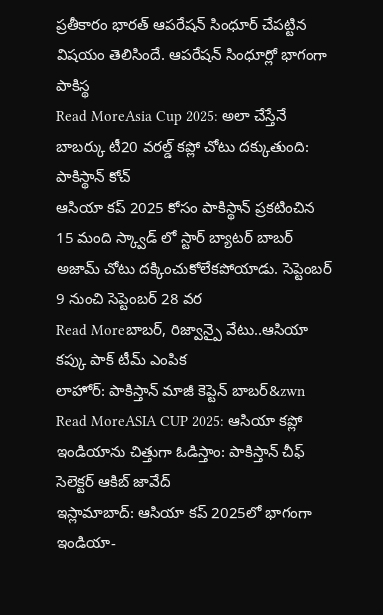ప్రతీకారం భారత్ ఆపరేషన్ సింధూర్ చేపట్టిన విషయం తెలిసిందే. ఆపరేషన్ సింధూర్లో భాగంగా పాకిస్థ
Read MoreAsia Cup 2025: అలా చేస్తేనే బాబర్కు టీ20 వరల్డ్ కప్లో చోటు దక్కుతుంది: పాకిస్థాన్ కోచ్
ఆసియా కప్ 2025 కోసం పాకిస్థాన్ ప్రకటించిన 15 మంది స్క్వాడ్ లో స్టార్ బ్యాటర్ బాబర్ అజామ్ చోటు దక్కించుకోలేకపోయాడు. సెప్టెంబర్ 9 నుంచి సెప్టెంబర్ 28 వర
Read Moreబాబర్, రిజ్వాన్పై వేటు..ఆసియా కప్కు పాక్ టీమ్ ఎంపిక
లాహోర్: పాకిస్తాన్ మాజీ కెప్టెన్ బాబర్&zwn
Read MoreASIA CUP 2025: ఆసియా కప్లో ఇండియాను చిత్తుగా ఓడిస్తాం: పాకిస్తాన్ చీఫ్ సెలెక్టర్ ఆకిబ్ జావేద్
ఇస్లామాబాద్: ఆసియా కప్ 2025లో భాగంగా ఇండియా-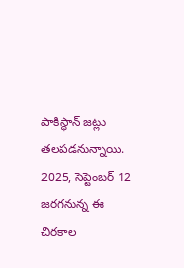పాకిస్థాన్ జట్లు తలపడనున్నాయి. 2025, సెప్టెంబర్ 12 జరగనున్న ఈ చిరకాల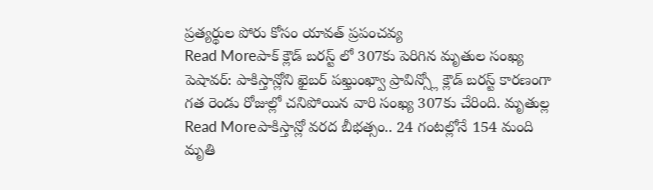ప్రత్యర్థుల పోరు కోసం యావత్ ప్రపంచవ్య
Read Moreపాక్ క్లౌడ్ బరస్ట్ లో 307కు పెరిగిన మృతుల సంఖ్య
పెషావర్: పాకిస్తాన్లోని ఖైబర్ పఖ్తుంఖ్వా ప్రావిన్స్లో క్లౌడ్ బరస్ట్ కారణంగా గత రెండు రోజుల్లో చనిపోయిన వారి సంఖ్య 307కు చేరింది. మృతుల్ల
Read Moreపాకిస్తాన్లో వరద బీభత్సం.. 24 గంటల్లోనే 154 మంది మృతి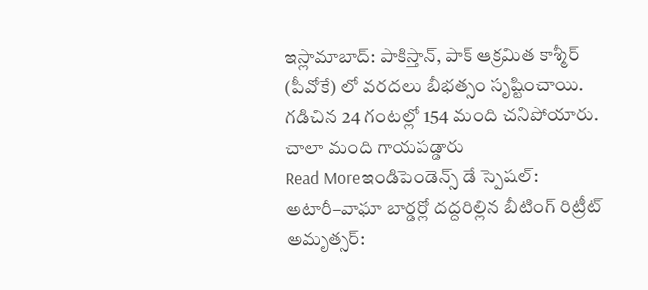ఇస్లామాబాద్: పాకిస్తాన్, పాక్ ఆక్రమిత కాశ్మీర్ (పీవోకే) లో వరదలు బీభత్సం సృష్టించాయి. గడిచిన 24 గంటల్లో 154 మంది చనిపోయారు. చాలా మంది గాయపడ్డారు
Read Moreఇండిపెండెన్స్ డే స్పెషల్: అటారీ–వాఘా బార్డర్లో దద్దరిల్లిన బీటింగ్ రిట్రీట్
అమృత్సర్: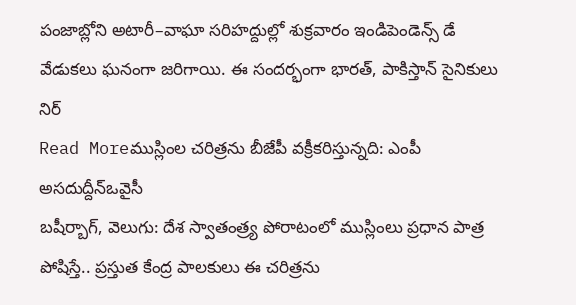పంజాబ్లోని అటారీ–వాఘా సరిహద్దుల్లో శుక్రవారం ఇండిపెండెన్స్ డే వేడుకలు ఘనంగా జరిగాయి. ఈ సందర్భంగా భారత్, పాకిస్తాన్ సైనికులు నిర్
Read Moreముస్లింల చరిత్రను బీజేపీ వక్రీకరిస్తున్నది: ఎంపీ అసదుద్దీన్ఒవైసీ
బషీర్బాగ్, వెలుగు: దేశ స్వాతంత్ర్య పోరాటంలో ముస్లింలు ప్రధాన పాత్ర పోషిస్తే.. ప్రస్తుత కేంద్ర పాలకులు ఈ చరిత్రను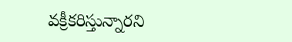వక్రీకరిస్తున్నారని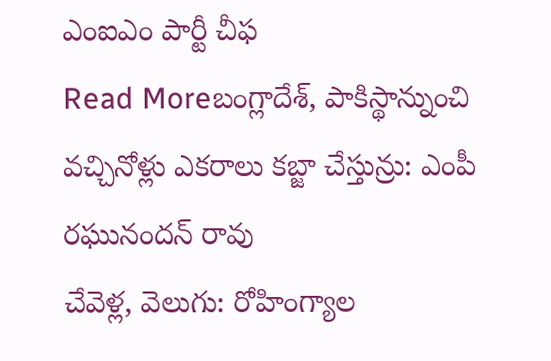ఎంఐఎం పార్టీ చీఫ
Read Moreబంగ్లాదేశ్, పాకిస్థాన్నుంచి వచ్చినోళ్లు ఎకరాలు కబ్జా చేస్తున్రు: ఎంపీ రఘునందన్ రావు
చేవెళ్ల, వెలుగు: రోహింగ్యాల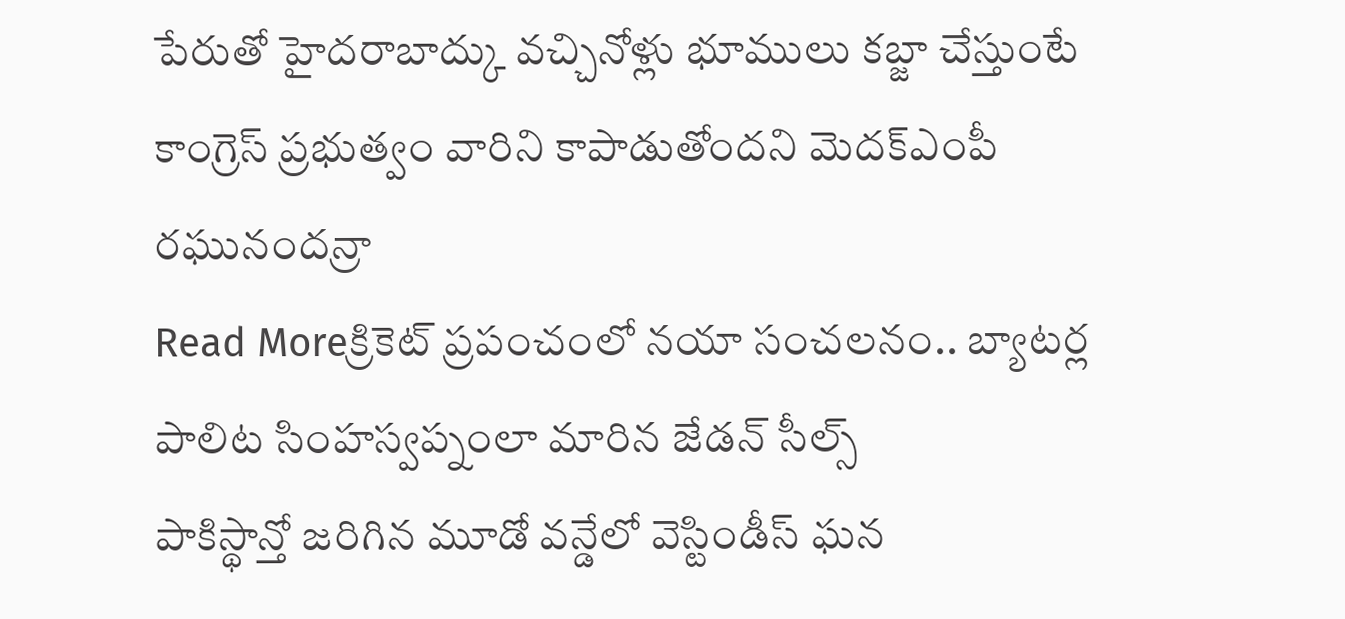పేరుతో హైదరాబాద్కు వచ్చినోళ్లు భూములు కబ్జా చేస్తుంటే కాంగ్రెస్ ప్రభుత్వం వారిని కాపాడుతోందని మెదక్ఎంపీ రఘునందన్రా
Read Moreక్రికెట్ ప్రపంచంలో నయా సంచలనం.. బ్యాటర్ల పాలిట సింహస్వప్నంలా మారిన జేడన్ సీల్స్
పాకిస్థాన్తో జరిగిన మూడో వన్డేలో వెస్టిండీస్ ఘన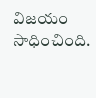విజయం సాధించింది.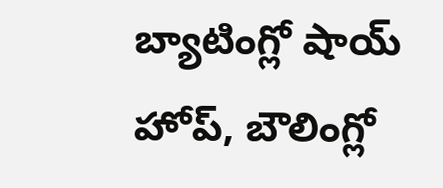బ్యాటింగ్లో షాయ్ హోప్, బౌలింగ్లో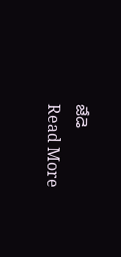జేడె
Read More